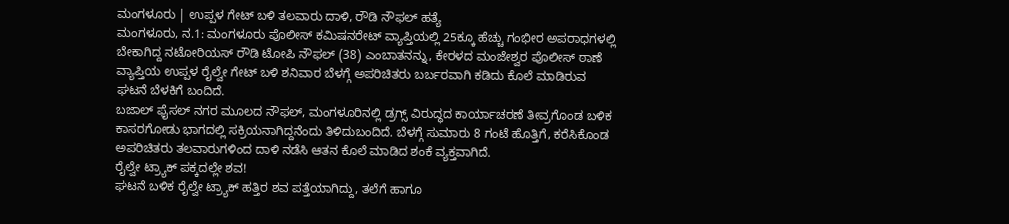ಮಂಗಳೂರು | ಉಪ್ಪಳ ಗೇಟ್ ಬಳಿ ತಲವಾರು ದಾಳಿ, ರೌಡಿ ನೌಫಲ್ ಹತ್ಯೆ
ಮಂಗಳೂರು, ನ.1: ಮಂಗಳೂರು ಪೊಲೀಸ್ ಕಮಿಷನರೇಟ್ ವ್ಯಾಪ್ತಿಯಲ್ಲಿ 25ಕ್ಕೂ ಹೆಚ್ಚು ಗಂಭೀರ ಅಪರಾಧಗಳಲ್ಲಿ ಬೇಕಾಗಿದ್ದ ನಟೋರಿಯಸ್ ರೌಡಿ ಟೋಪಿ ನೌಫಲ್ (38) ಎಂಬಾತನನ್ನು, ಕೇರಳದ ಮಂಜೇಶ್ವರ ಪೊಲೀಸ್ ಠಾಣೆ ವ್ಯಾಪ್ತಿಯ ಉಪ್ಪಳ ರೈಲ್ವೇ ಗೇಟ್ ಬಳಿ ಶನಿವಾರ ಬೆಳಗ್ಗೆ ಅಪರಿಚಿತರು ಬರ್ಬರವಾಗಿ ಕಡಿದು ಕೊಲೆ ಮಾಡಿರುವ ಘಟನೆ ಬೆಳಕಿಗೆ ಬಂದಿದೆ.
ಬಜಾಲ್ ಫೈಸಲ್ ನಗರ ಮೂಲದ ನೌಫಲ್, ಮಂಗಳೂರಿನಲ್ಲಿ ಡ್ರಗ್ಸ್ ವಿರುದ್ಧದ ಕಾರ್ಯಾಚರಣೆ ತೀವ್ರಗೊಂಡ ಬಳಿಕ ಕಾಸರಗೋಡು ಭಾಗದಲ್ಲಿ ಸಕ್ರಿಯನಾಗಿದ್ದನೆಂದು ತಿಳಿದುಬಂದಿದೆ. ಬೆಳಗ್ಗೆ ಸುಮಾರು 8 ಗಂಟೆ ಹೊತ್ತಿಗೆ, ಕರೆಸಿಕೊಂಡ ಅಪರಿಚಿತರು ತಲವಾರುಗಳಿಂದ ದಾಳಿ ನಡೆಸಿ ಆತನ ಕೊಲೆ ಮಾಡಿದ ಶಂಕೆ ವ್ಯಕ್ತವಾಗಿದೆ.
ರೈಲ್ವೇ ಟ್ರ್ಯಾಕ್ ಪಕ್ಕದಲ್ಲೇ ಶವ!
ಘಟನೆ ಬಳಿಕ ರೈಲ್ವೇ ಟ್ರ್ಯಾಕ್ ಹತ್ತಿರ ಶವ ಪತ್ತೆಯಾಗಿದ್ದು, ತಲೆಗೆ ಹಾಗೂ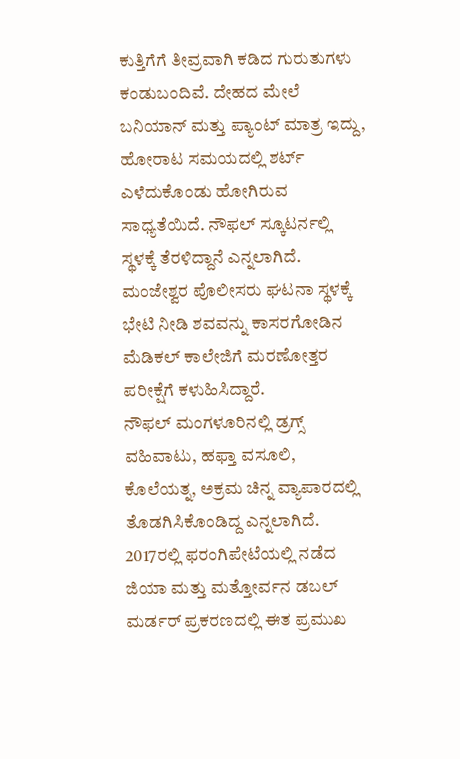ಕುತ್ತಿಗೆಗೆ ತೀವ್ರವಾಗಿ ಕಡಿದ ಗುರುತುಗಳು ಕಂಡುಬಂದಿವೆ. ದೇಹದ ಮೇಲೆ ಬನಿಯಾನ್ ಮತ್ತು ಪ್ಯಾಂಟ್ ಮಾತ್ರ ಇದ್ದು, ಹೋರಾಟ ಸಮಯದಲ್ಲಿ ಶರ್ಟ್ ಎಳೆದುಕೊಂಡು ಹೋಗಿರುವ ಸಾಧ್ಯತೆಯಿದೆ. ನೌಫಲ್ ಸ್ಕೂಟರ್ನಲ್ಲಿ ಸ್ಥಳಕ್ಕೆ ತೆರಳಿದ್ದಾನೆ ಎನ್ನಲಾಗಿದೆ.
ಮಂಜೇಶ್ವರ ಪೊಲೀಸರು ಘಟನಾ ಸ್ಥಳಕ್ಕೆ ಭೇಟಿ ನೀಡಿ ಶವವನ್ನು ಕಾಸರಗೋಡಿನ ಮೆಡಿಕಲ್ ಕಾಲೇಜಿಗೆ ಮರಣೋತ್ತರ ಪರೀಕ್ಷೆಗೆ ಕಳುಹಿಸಿದ್ದಾರೆ.
ನೌಫಲ್ ಮಂಗಳೂರಿನಲ್ಲಿ ಡ್ರಗ್ಸ್ ವಹಿವಾಟು, ಹಫ್ತಾ ವಸೂಲಿ, ಕೊಲೆಯತ್ನ, ಅಕ್ರಮ ಚಿನ್ನ ವ್ಯಾಪಾರದಲ್ಲಿ ತೊಡಗಿಸಿಕೊಂಡಿದ್ದ ಎನ್ನಲಾಗಿದೆ. 2017ರಲ್ಲಿ ಫರಂಗಿಪೇಟೆಯಲ್ಲಿ ನಡೆದ ಜಿಯಾ ಮತ್ತು ಮತ್ತೋರ್ವನ ಡಬಲ್ ಮರ್ಡರ್ ಪ್ರಕರಣದಲ್ಲಿ ಈತ ಪ್ರಮುಖ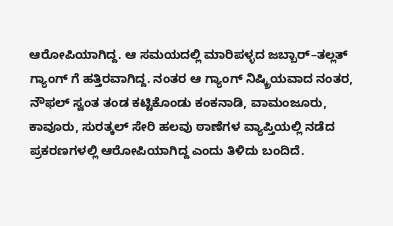ಆರೋಪಿಯಾಗಿದ್ದ. ಆ ಸಮಯದಲ್ಲಿ ಮಾರಿಪಳ್ಳದ ಜಬ್ಬಾರ್–ತಲ್ಲತ್ ಗ್ಯಾಂಗ್ ಗೆ ಹತ್ತಿರವಾಗಿದ್ದ. ನಂತರ ಆ ಗ್ಯಾಂಗ್ ನಿಷ್ಕ್ರಿಯವಾದ ನಂತರ, ನೌಫಲ್ ಸ್ವಂತ ತಂಡ ಕಟ್ಟಿಕೊಂಡು ಕಂಕನಾಡಿ, ವಾಮಂಜೂರು, ಕಾವೂರು, ಸುರತ್ಕಲ್ ಸೇರಿ ಹಲವು ಠಾಣೆಗಳ ವ್ಯಾಪ್ತಿಯಲ್ಲಿ ನಡೆದ ಪ್ರಕರಣಗಳಲ್ಲಿ ಆರೋಪಿಯಾಗಿದ್ದ ಎಂದು ತಿಳಿದು ಬಂದಿದೆ.